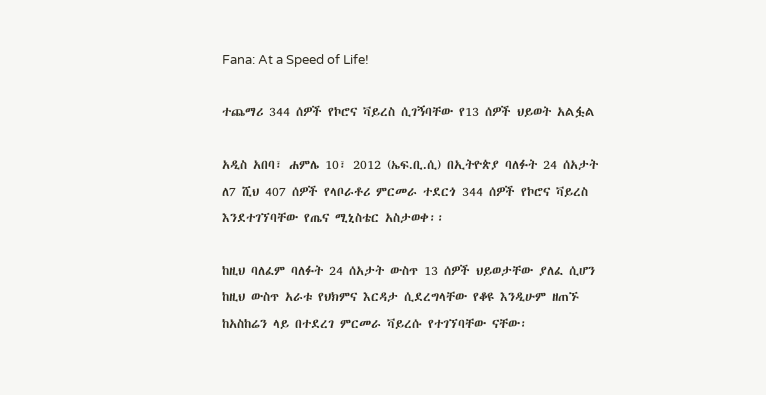Fana: At a Speed of Life!

ተጨማሪ 344 ሰዎች የኮሮና ቫይረስ ሲገኝባቸው የ13 ሰዎች ህይወት አልፏል

አዲስ አበባ፣ ሐምሌ 10፣ 2012 (ኤፍ.ቢ.ሲ) በኢትዮጵያ ባለፉት 24 ሰአታት ለ7 ሺህ 407 ሰዎች የላቦራቶሪ ምርመራ ተደርጎ 344 ሰዎች የኮሮና ቫይረስ እንደተገኘባቸው የጤና ሚኒስቴር አስታወቀ፡፡

ከዚህ ባለፈም ባለፉት 24 ሰአታት ውስጥ 13 ሰዎች ህይወታቸው ያለፈ ሲሆን ከዚህ ውስጥ አራቱ የህክምና እርዳታ ሲደረግላቸው የቆዩ እንዲሁም ዘጠኙ ከአስከሬን ላይ በተደረገ ምርመራ ቫይረሱ የተገኘባቸው ናቸው፡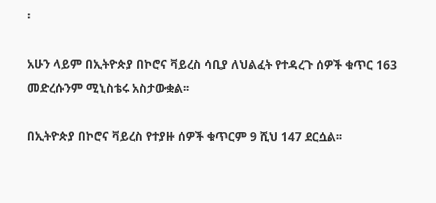፡

አሁን ላይም በኢትዮጵያ በኮሮና ቫይረስ ሳቢያ ለህልፈት የተዳረጉ ሰዎች ቁጥር 163 መድረሱንም ሚኒስቴሩ አስታውቋል፡፡

በኢትዮጵያ በኮሮና ቫይረስ የተያዙ ሰዎች ቁጥርም 9 ሺህ 147 ደርሷል፡፡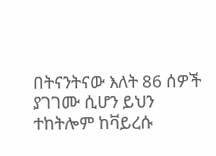በትናንትናው እለት 86 ሰዎች ያገገሙ ሲሆን ይህን ተከትሎም ከቫይረሱ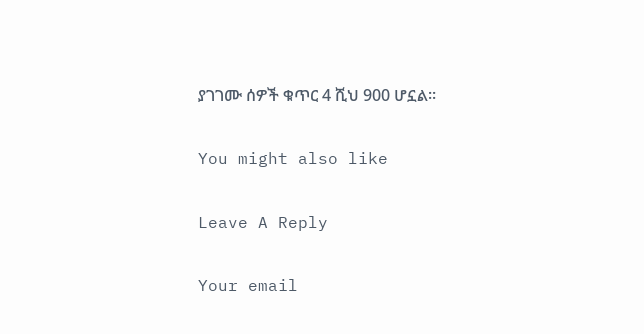ያገገሙ ሰዎች ቁጥር 4 ሺህ 900 ሆኗል፡፡

You might also like

Leave A Reply

Your email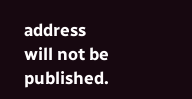address will not be published.